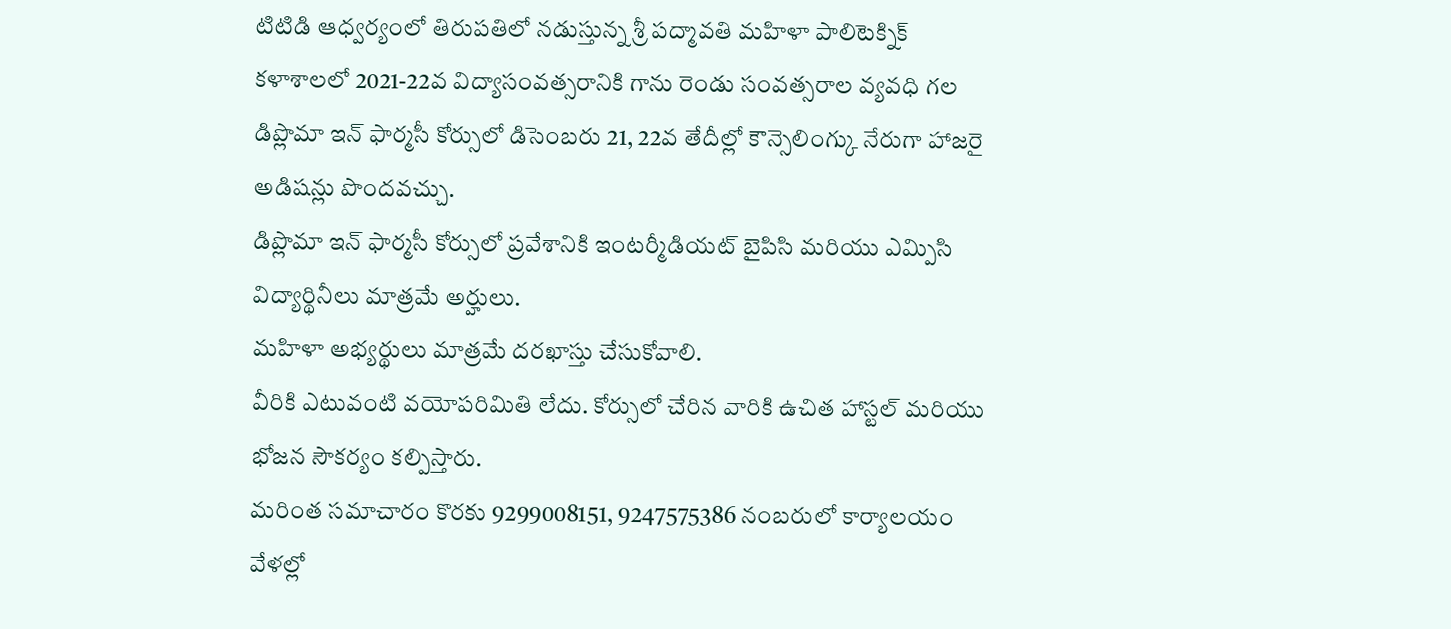టిటిడి ఆధ్వర్యంలో తిరుపతిలో నడుస్తున్న శ్రీ పద్మావతి మహిళా పాలిటెక్నిక్ కళాశాలలో 2021-22వ విద్యాసంవత్సరానికి గాను రెండు సంవత్సరాల వ్యవధి గల డిప్లొమా ఇన్ ఫార్మసీ కోర్సులో డిసెంబరు 21, 22వ తేదీల్లో కౌన్సెలింగ్కు నేరుగా హాజరై అడిషన్లు పొందవచ్చు.
డిప్లొమా ఇన్ ఫార్మసీ కోర్సులో ప్రవేశానికి ఇంటర్మీడియట్ బైపిసి మరియు ఎమ్పిసి విద్యార్థినీలు మాత్రమే అర్హులు.
మహిళా అభ్యర్థులు మాత్రమే దరఖాస్తు చేసుకోవాలి.
వీరికి ఎటువంటి వయోపరిమితి లేదు. కోర్సులో చేరిన వారికి ఉచిత హాస్టల్ మరియు భోజన సౌకర్యం కల్పిస్తారు.
మరింత సమాచారం కొరకు 9299008151, 9247575386 నంబరులో కార్యాలయం వేళల్లో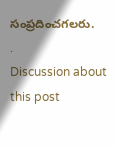సంప్రదించగలరు.
.
Discussion about this post